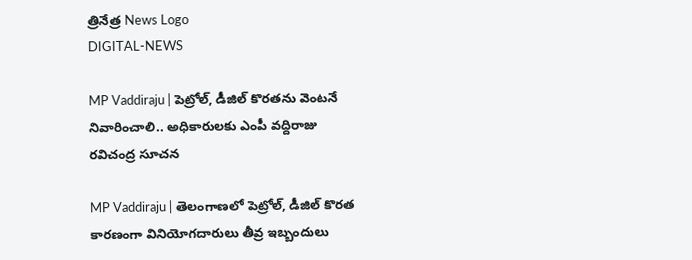త్రినేత్ర News Logo
DIGITAL-NEWS

MP Vaddiraju | పెట్రోల్, డీజిల్ కొరతను వెంటనే నివారించాలి.. అధికారుల‌కు ఎంపీ వద్దిరాజు రవిచంద్ర సూచ‌న‌

MP Vaddiraju | తెలంగాణలో పెట్రోల్, డీజిల్ కొరత కారణంగా వినియోగదారులు తీవ్ర ఇబ్బందులు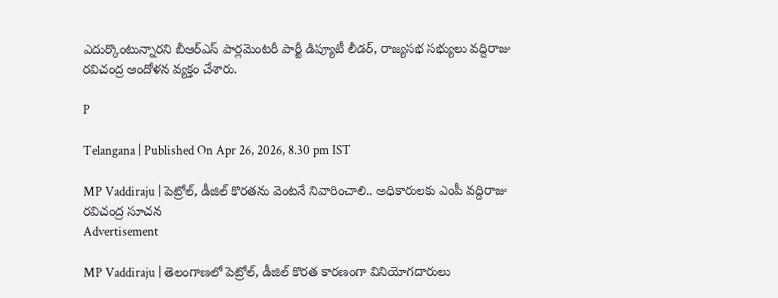ఎదుర్కొంటున్నారని బీఆర్ఎస్ పార్లమెంటరీ పార్టీ డిప్యూటీ లీడర్, రాజ్యసభ సభ్యులు వద్దిరాజు రవిచంద్ర ఆందోళన వ్యక్తం చేశారు.

P

Telangana | Published On Apr 26, 2026, 8.30 pm IST

MP Vaddiraju | పెట్రోల్, డీజిల్ కొరతను వెంటనే నివారించాలి.. అధికారుల‌కు ఎంపీ వద్దిరాజు రవిచంద్ర సూచ‌న‌
Advertisement

MP Vaddiraju | తెలంగాణలో పెట్రోల్, డీజిల్ కొరత కారణంగా వినియోగదారులు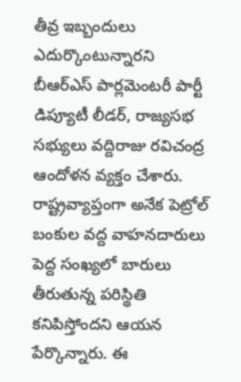తీవ్ర ఇబ్బందులు ఎదుర్కొంటున్నారని బీఆర్ఎస్ పార్లమెంటరీ పార్టీ డిప్యూటీ లీడర్, రాజ్యసభ సభ్యులు వద్దిరాజు రవిచంద్ర ఆందోళన వ్యక్తం చేశారు. రాష్ట్రవ్యాప్తంగా అనేక పెట్రోల్ బంకుల వద్ద వాహనదారులు పెద్ద సంఖ్యలో బారులు తీరుతున్న పరిస్థితి కనిపిస్తోందని ఆయన పేర్కొన్నారు. ఈ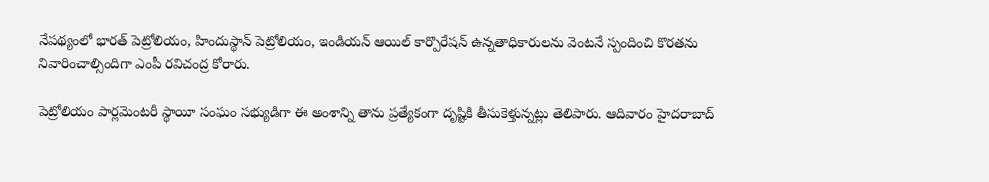నేపథ్యంలో భారత్ పెట్రోలియం, హిందుస్థాన్ పెట్రోలియం, ఇండియన్ ఆయిల్ కార్పొరేషన్ ఉన్నతాధికారులను వెంటనే స్పందించి కొరతను నివారించాల్సిందిగా ఎంపీ రవిచంద్ర కోరారు.

పెట్రోలియం పార్లమెంటరీ స్థాయీ సంఘం సభ్యుడిగా ఈ అంశాన్ని తాను ప్రత్యేకంగా దృష్టికి తీసుకెళ్తున్నట్లు తెలిపారు. ఆదివారం హైదరాబాద్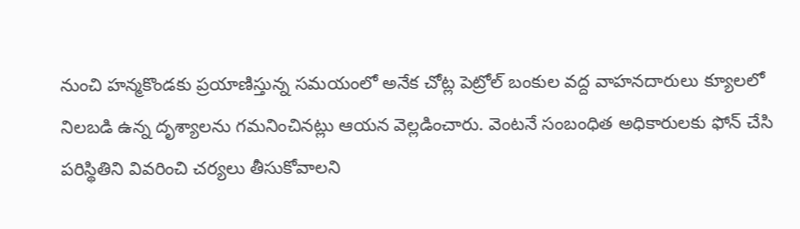నుంచి హన్మకొండకు ప్రయాణిస్తున్న సమయంలో అనేక చోట్ల పెట్రోల్ బంకుల వద్ద వాహనదారులు క్యూలలో నిలబడి ఉన్న దృశ్యాలను గమనించినట్లు ఆయన వెల్లడించారు. వెంటనే సంబంధిత అధికారులకు ఫోన్ చేసి పరిస్థితిని వివరించి చర్యలు తీసుకోవాలని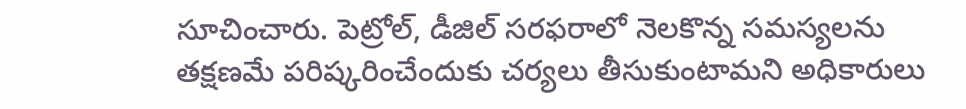సూచించారు. పెట్రోల్, డీజిల్ సరఫరాలో నెలకొన్న సమస్యలను తక్షణమే పరిష్కరించేందుకు చర్యలు తీసుకుంటామని అధికారులు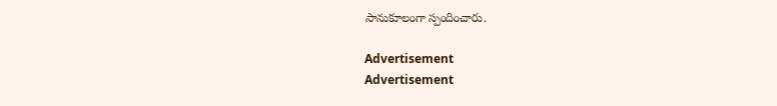సానుకూలంగా స్పందించారు.

Advertisement
Advertisement